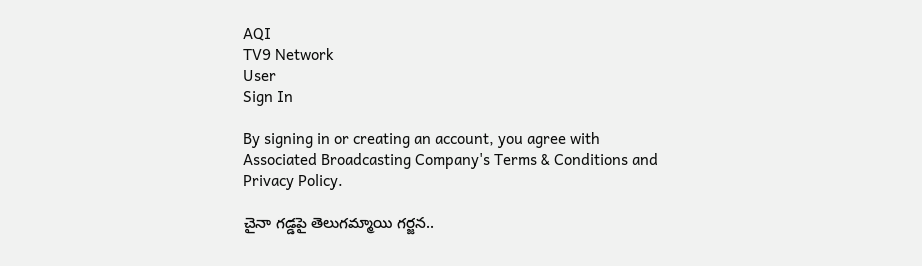AQI
TV9 Network
User
Sign In

By signing in or creating an account, you agree with Associated Broadcasting Company's Terms & Conditions and Privacy Policy.

చైనా గడ్డపై తెలుగమ్మాయి గర్జన..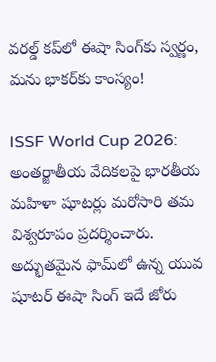వరల్డ్ కప్‌లో ఈషా సింగ్‌కు స్వర్ణం, మను భాకర్‌కు కాంస్యం!

ISSF World Cup 2026: అంతర్జాతీయ వేదికలపై భారతీయ మహిళా షూటర్లు మరోసారి తమ విశ్వరూపం ప్రదర్శించారు. అద్భుతమైన ఫామ్‌లో ఉన్న యువ షూటర్ ఈషా సింగ్ ఇదే జోరు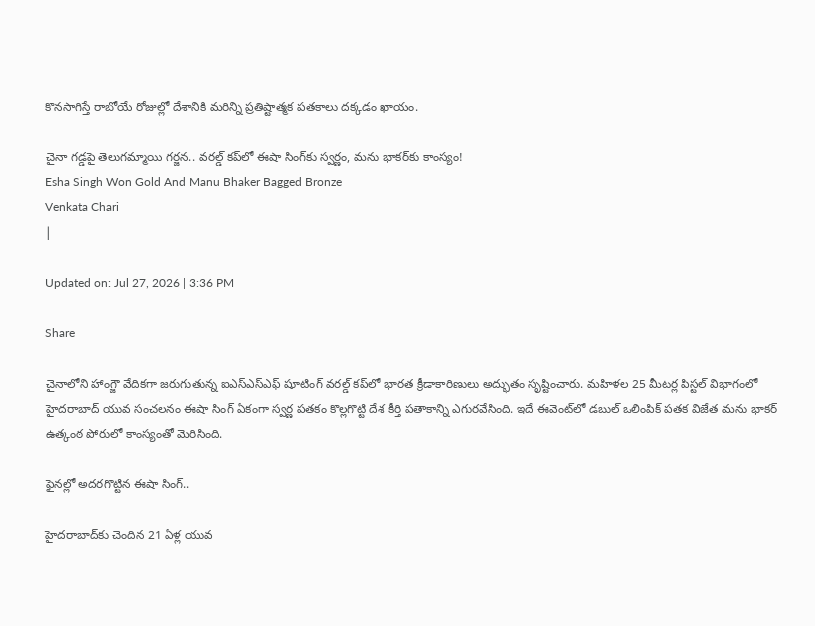కొనసాగిస్తే రాబోయే రోజుల్లో దేశానికి మరిన్ని ప్రతిష్టాత్మక పతకాలు దక్కడం ఖాయం.

చైనా గడ్డపై తెలుగమ్మాయి గర్జన.. వరల్డ్ కప్‌లో ఈషా సింగ్‌కు స్వర్ణం, మను భాకర్‌కు కాంస్యం!
Esha Singh Won Gold And Manu Bhaker Bagged Bronze
Venkata Chari
|

Updated on: Jul 27, 2026 | 3:36 PM

Share

చైనాలోని హాంగ్జౌ వేదికగా జరుగుతున్న ఐఎస్ఎస్ఎఫ్ షూటింగ్ వరల్డ్ కప్‌లో భారత క్రీడాకారిణులు అద్భుతం సృష్టించారు. మహిళల 25 మీటర్ల పిస్టల్ విభాగంలో హైదరాబాద్ యువ సంచలనం ఈషా సింగ్ ఏకంగా స్వర్ణ పతకం కొల్లగొట్టి దేశ కీర్తి పతాకాన్ని ఎగురవేసింది. ఇదే ఈవెంట్‌లో డబుల్ ఒలింపిక్ పతక విజేత మను భాకర్ ఉత్కంఠ పోరులో కాంస్యంతో మెరిసింది.

ఫైనల్లో అదరగొట్టిన ఈషా సింగ్..

హైదరాబాద్‌కు చెందిన 21 ఏళ్ల యువ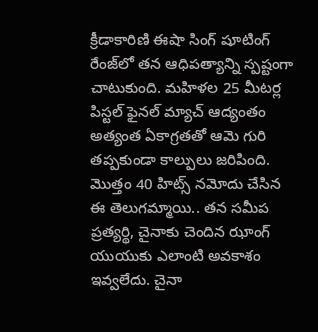క్రీడాకారిణి ఈషా సింగ్ షూటింగ్ రేంజ్‌లో తన ఆధిపత్యాన్ని స్పష్టంగా చాటుకుంది. మహిళల 25 మీటర్ల పిస్టల్ ఫైనల్ మ్యాచ్ ఆద్యంతం అత్యంత ఏకాగ్రతతో ఆమె గురి తప్పకుండా కాల్పులు జరిపింది. మొత్తం 40 హిట్స్ నమోదు చేసిన ఈ తెలుగమ్మాయి.. తన సమీప ప్రత్యర్థి, చైనాకు చెందిన ఝాంగ్ యుయుకు ఎలాంటి అవకాశం ఇవ్వలేదు. చైనా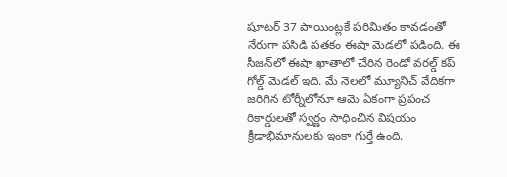షూటర్ 37 పాయింట్లకే పరిమితం కావడంతో నేరుగా పసిడి పతకం ఈషా మెడలో పడింది. ఈ సీజన్‌లో ఈషా ఖాతాలో చేరిన రెండో వరల్డ్ కప్ గోల్డ్ మెడల్ ఇది. మే నెలలో మ్యూనిచ్ వేదికగా జరిగిన టోర్నీలోనూ ఆమె ఏకంగా ప్రపంచ రికార్డులతో స్వర్ణం సాధించిన విషయం క్రీడాభిమానులకు ఇంకా గుర్తే ఉంది.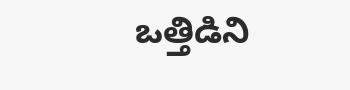ఒత్తిడిని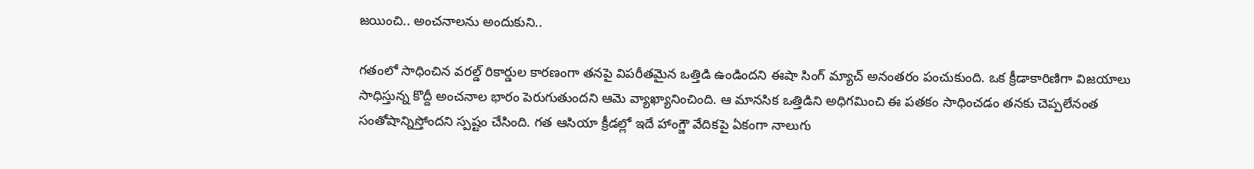జయించి.. అంచనాలను అందుకుని..

గతంలో సాధించిన వరల్డ్ రికార్డుల కారణంగా తనపై విపరీతమైన ఒత్తిడి ఉండిందని ఈషా సింగ్ మ్యాచ్ అనంతరం పంచుకుంది. ఒక క్రీడాకారిణిగా విజయాలు సాధిస్తున్న కొద్దీ అంచనాల భారం పెరుగుతుందని ఆమె వ్యాఖ్యానించింది. ఆ మానసిక ఒత్తిడిని అధిగమించి ఈ పతకం సాధించడం తనకు చెప్పలేనంత సంతోషాన్నిస్తోందని స్పష్టం చేసింది. గత ఆసియా క్రీడల్లో ఇదే హాంగ్జౌ వేదికపై ఏకంగా నాలుగు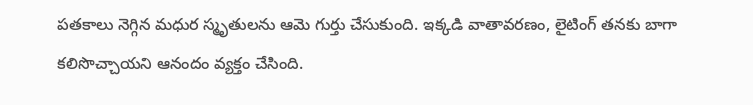పతకాలు నెగ్గిన మధుర స్మృతులను ఆమె గుర్తు చేసుకుంది. ఇక్కడి వాతావరణం, లైటింగ్ తనకు బాగా కలిసొచ్చాయని ఆనందం వ్యక్తం చేసింది.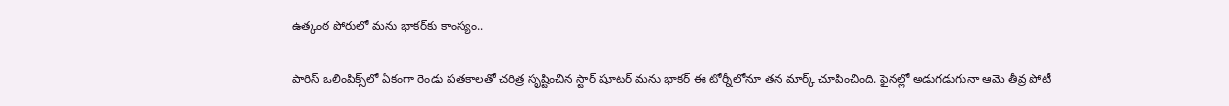ఉత్కంఠ పోరులో మను భాకర్‌కు కాంస్యం..

పారిస్ ఒలింపిక్స్‌లో ఏకంగా రెండు పతకాలతో చరిత్ర సృష్టించిన స్టార్ షూటర్ మను భాకర్ ఈ టోర్నీలోనూ తన మార్క్ చూపించింది. ఫైనల్లో అడుగడుగునా ఆమె తీవ్ర పోటీ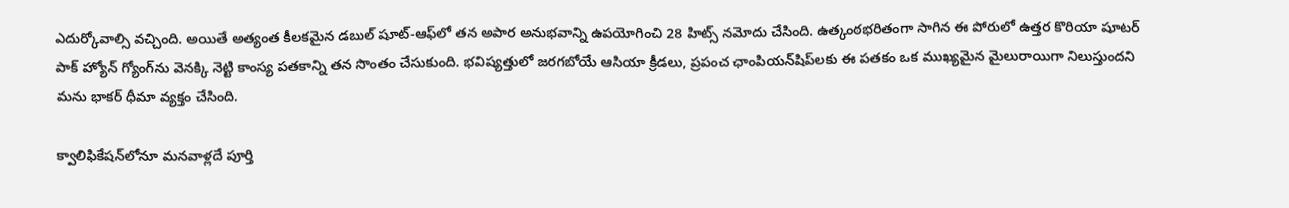ఎదుర్కోవాల్సి వచ్చింది. అయితే అత్యంత కీలకమైన డబుల్ షూట్-ఆఫ్‌లో తన అపార అనుభవాన్ని ఉపయోగించి 28 హిట్స్ నమోదు చేసింది. ఉత్కంఠభరితంగా సాగిన ఈ పోరులో ఉత్తర కొరియా షూటర్ పాక్ హ్యోన్ గ్యోంగ్‌ను వెనక్కి నెట్టి కాంస్య పతకాన్ని తన సొంతం చేసుకుంది. భవిష్యత్తులో జరగబోయే ఆసియా క్రీడలు, ప్రపంచ ఛాంపియన్‌షిప్‌లకు ఈ పతకం ఒక ముఖ్యమైన మైలురాయిగా నిలుస్తుందని మను భాకర్ ధీమా వ్యక్తం చేసింది.

క్వాలిఫికేషన్‌లోనూ మనవాళ్లదే పూర్తి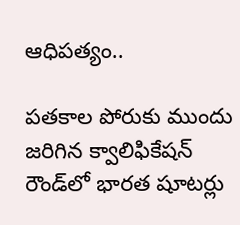ఆధిపత్యం..

పతకాల పోరుకు ముందు జరిగిన క్వాలిఫికేషన్ రౌండ్‌లో భారత షూటర్లు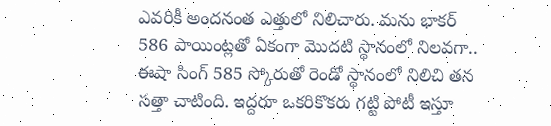ఎవరికీ అందనంత ఎత్తులో నిలిచారు. మను భాకర్ 586 పాయింట్లతో ఏకంగా మొదటి స్థానంలో నిలవగా.. ఈషా సింగ్ 585 స్కోరుతో రెండో స్థానంలో నిలిచి తన సత్తా చాటింది. ఇద్దరూ ఒకరికొకరు గట్టి పోటీ ఇస్తూ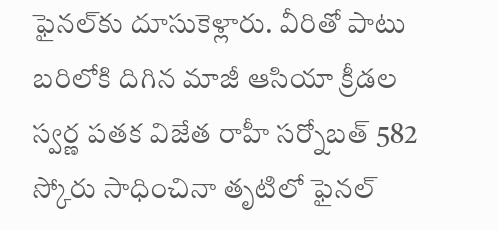ఫైనల్‌కు దూసుకెళ్లారు. వీరితో పాటు బరిలోకి దిగిన మాజీ ఆసియా క్రీడల స్వర్ణ పతక విజేత రాహీ సర్నోబత్ 582 స్కోరు సాధించినా తృటిలో ఫైనల్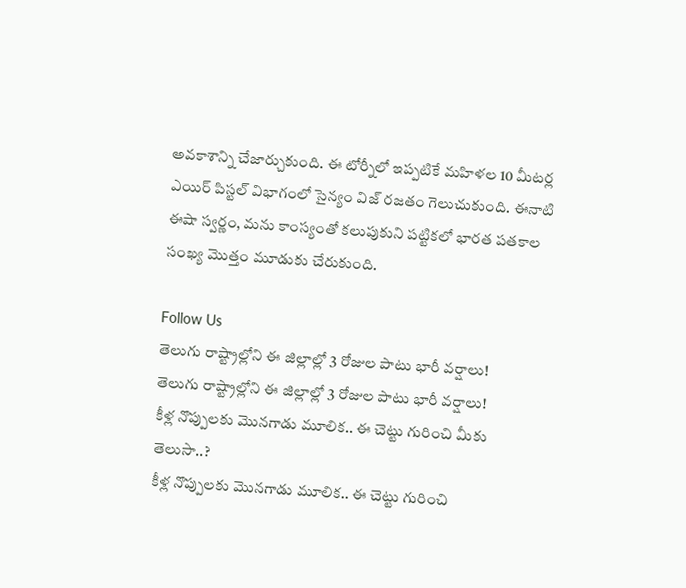అవకాశాన్ని చేజార్చుకుంది. ఈ టోర్నీలో ఇప్పటికే మహిళల 10 మీటర్ల ఎయిర్ పిస్టల్ విభాగంలో సైన్యం విజ్ రజతం గెలుచుకుంది. ఈనాటి ఈషా స్వర్ణం, మను కాంస్యంతో కలుపుకుని పట్టికలో భారత పతకాల సంఖ్య మొత్తం మూడుకు చేరుకుంది.

Follow Us
తెలుగు రాష్ట్రాల్లోని ఈ జిల్లాల్లో 3 రోజుల పాటు భారీ వర్షాలు!
తెలుగు రాష్ట్రాల్లోని ఈ జిల్లాల్లో 3 రోజుల పాటు భారీ వర్షాలు!
కీళ్ల నొప్పులకు మొనగాడు మూలిక.. ఈ చెట్టు గురించి మీకు తెలుసా..?
కీళ్ల నొప్పులకు మొనగాడు మూలిక.. ఈ చెట్టు గురించి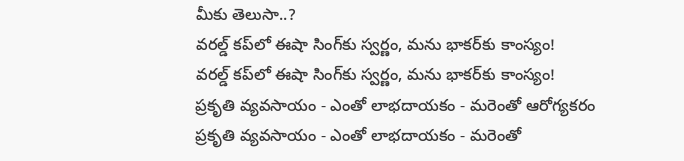మీకు తెలుసా..?
వరల్డ్ కప్‌లో ఈషా సింగ్‌కు స్వర్ణం, మను భాకర్‌కు కాంస్యం!
వరల్డ్ కప్‌లో ఈషా సింగ్‌కు స్వర్ణం, మను భాకర్‌కు కాంస్యం!
ప్రకృతి వ్యవసాయం - ఎంతో లాభదాయకం - మరెంతో ఆరోగ్యకరం
ప్రకృతి వ్యవసాయం - ఎంతో లాభదాయకం - మరెంతో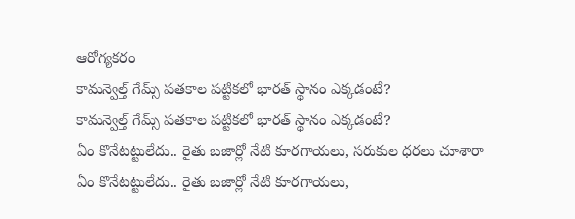ఆరోగ్యకరం
కామన్వెల్త్ గేమ్స్ పతకాల పట్టికలో భారత్ స్థానం ఎక్కడంటే?
కామన్వెల్త్ గేమ్స్ పతకాల పట్టికలో భారత్ స్థానం ఎక్కడంటే?
ఏం కొనేటట్టులేదు.. రైతు బజార్లో నేటి కూరగాయలు, సరుకుల ధరలు చూశారా
ఏం కొనేటట్టులేదు.. రైతు బజార్లో నేటి కూరగాయలు,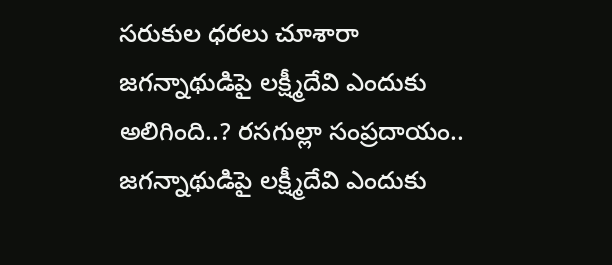సరుకుల ధరలు చూశారా
జగన్నాథుడిపై లక్ష్మీదేవి ఎందుకు అలిగింది..? రసగుల్లా సంప్రదాయం..
జగన్నాథుడిపై లక్ష్మీదేవి ఎందుకు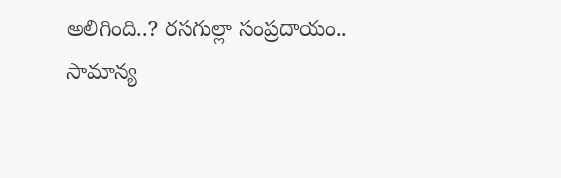అలిగింది..? రసగుల్లా సంప్రదాయం..
సామాన్య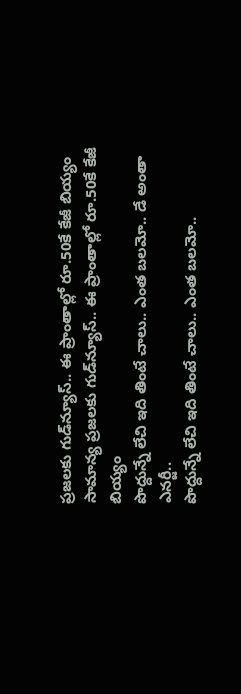ప్రజలకు గుడ్‌న్యూస్.. ఈ ప్రాంతాల్లో రూ.50కే కేజీ బియ్యం
సామాన్య ప్రజలకు గుడ్‌న్యూస్.. ఈ ప్రాంతాల్లో రూ.50కే కేజీ బియ్యం
పొద్దున్నే లేచి ఇది తింటే చాలు.. ఎంత బలమో.. డే అంతా ఎనర్జీ..
పొద్దున్నే లేచి ఇది తింటే చాలు.. ఎంత బలమో..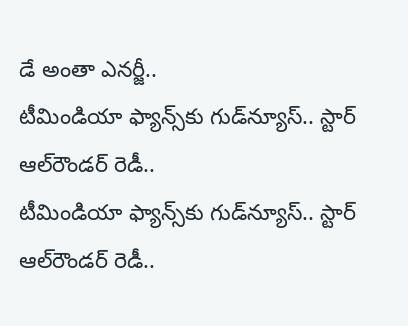డే అంతా ఎనర్జీ..
టీమిండియా ఫ్యాన్స్‌కు గుడ్‌న్యూస్.. స్టార్ ఆల్‌రౌండర్ రెడీ..
టీమిండియా ఫ్యాన్స్‌కు గుడ్‌న్యూస్.. స్టార్ ఆల్‌రౌండర్ రెడీ..